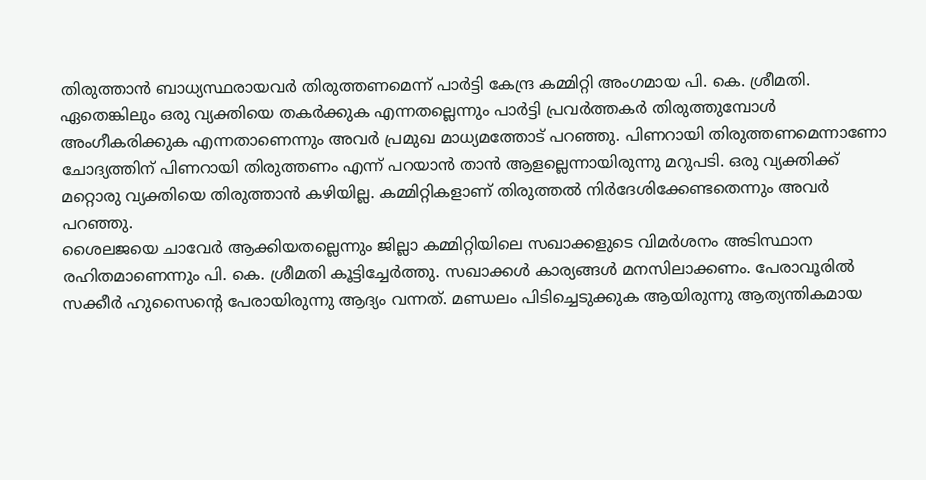തിരുത്താൻ ബാധ്യസ്ഥരായവർ തിരുത്തണമെന്ന് പാർട്ടി കേന്ദ്ര കമ്മിറ്റി അംഗമായ പി. കെ. ശ്രീമതി. ഏതെങ്കിലും ഒരു വ്യക്തിയെ തകർക്കുക എന്നതല്ലെന്നും പാർട്ടി പ്രവർത്തകർ തിരുത്തുമ്പോൾ അംഗീകരിക്കുക എന്നതാണെന്നും അവർ പ്രമുഖ മാധ്യമത്തോട് പറഞ്ഞു. പിണറായി തിരുത്തണമെന്നാണോ ചോദ്യത്തിന് പിണറായി തിരുത്തണം എന്ന് പറയാൻ താൻ ആളല്ലെന്നായിരുന്നു മറുപടി. ഒരു വ്യക്തിക്ക് മറ്റൊരു വ്യക്തിയെ തിരുത്താൻ കഴിയില്ല. കമ്മിറ്റികളാണ് തിരുത്തൽ നിർദേശിക്കേണ്ടതെന്നും അവർ പറഞ്ഞു.
ശൈലജയെ ചാവേർ ആക്കിയതല്ലെന്നും ജില്ലാ കമ്മിറ്റിയിലെ സഖാക്കളുടെ വിമർശനം അടിസ്ഥാന രഹിതമാണെന്നും പി. കെ. ശ്രീമതി കൂട്ടിച്ചേർത്തു. സഖാക്കൾ കാര്യങ്ങൾ മനസിലാക്കണം. പേരാവൂരിൽ സക്കീർ ഹുസൈന്റെ പേരായിരുന്നു ആദ്യം വന്നത്. മണ്ഡലം പിടിച്ചെടുക്കുക ആയിരുന്നു ആത്യന്തികമായ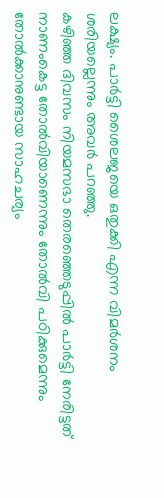ലക്ഷ്യം. പാർട്ടി ശൈലജയെ ഒതുക്കി എന്ന വിമർശനം ശരിയല്ലെന്നും അവർ പറഞ്ഞു.
കഴിഞ്ഞ ദിവസം നിയമസഭാ തെരഞ്ഞെടുപ്പിൽ പാർട്ടി നേരിട്ടത് നാണംകെട്ട തോൽവിയാണെന്നും തോൽവി പഠിക്കുമെന്നും തോൽക്കാനുണ്ടായ സാഹചര്യം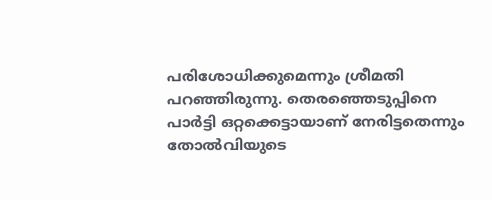പരിശോധിക്കുമെന്നും ശ്രീമതി പറഞ്ഞിരുന്നു. തെരഞ്ഞെടുപ്പിനെ പാർട്ടി ഒറ്റക്കെട്ടായാണ് നേരിട്ടതെന്നും തോൽവിയുടെ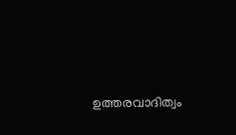ഉത്തരവാദിത്വം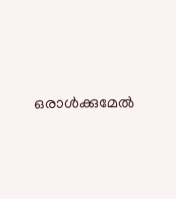ഒരാൾക്കുമേൽ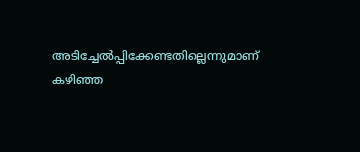അടിച്ചേൽപ്പിക്കേണ്ടതില്ലെന്നുമാണ് കഴിഞ്ഞ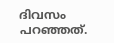ദിവസം പറഞ്ഞത്.